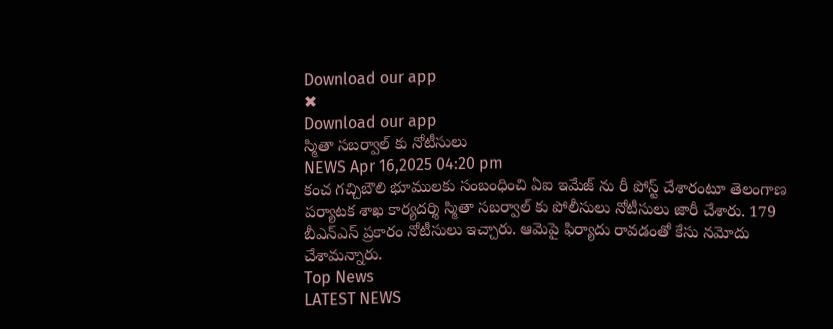Download our app
✖
Download our app
స్మితా సబర్వాల్ కు నోటీసులు
NEWS Apr 16,2025 04:20 pm
కంచ గచ్చిబౌలి భూములకు సంబంధించి ఏఐ ఇమేజ్ ను రీ పోస్ట్ చేశారంటూ తెలంగాణ పర్యాటక శాఖ కార్యదర్శి స్మితా సబర్వాల్ కు పోలీసులు నోటీసులు జారీ చేశారు. 179 బీఎన్ఎస్ ప్రకారం నోటీసులు ఇచ్చారు. ఆమెపై ఫిర్యాదు రావడంతో కేసు నమోదు చేశామన్నారు.
Top News
LATEST NEWS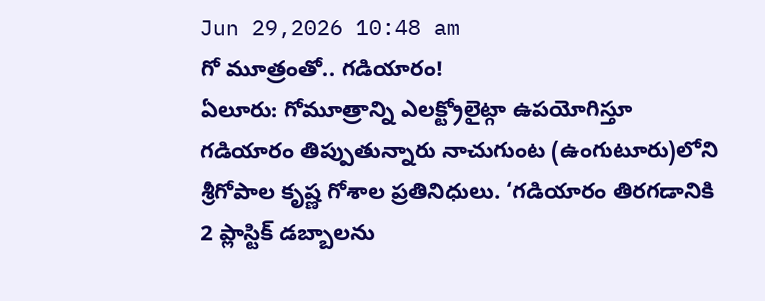Jun 29,2026 10:48 am
గో మూత్రంతో.. గడియారం!
ఏలూరు: గోమూత్రాన్ని ఎలక్ట్రోలైట్గా ఉపయోగిస్తూ గడియారం తిప్పుతున్నారు నాచుగుంట (ఉంగుటూరు)లోని శ్రీగోపాల కృష్ణ గోశాల ప్రతినిధులు. ‘గడియారం తిరగడానికి 2 ప్లాస్టిక్ డబ్బాలను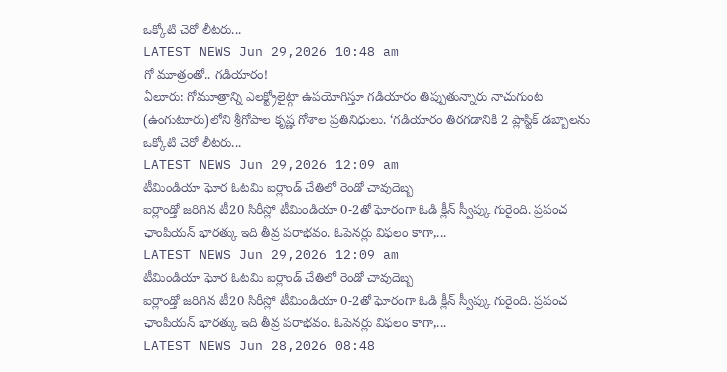ఒక్కోటి చెరో లీటరు...
LATEST NEWS Jun 29,2026 10:48 am
గో మూత్రంతో.. గడియారం!
ఏలూరు: గోమూత్రాన్ని ఎలక్ట్రోలైట్గా ఉపయోగిస్తూ గడియారం తిప్పుతున్నారు నాచుగుంట (ఉంగుటూరు)లోని శ్రీగోపాల కృష్ణ గోశాల ప్రతినిధులు. ‘గడియారం తిరగడానికి 2 ప్లాస్టిక్ డబ్బాలను ఒక్కోటి చెరో లీటరు...
LATEST NEWS Jun 29,2026 12:09 am
టీమిండియా ఘోర ఓటమి ఐర్లాండ్ చేతిలో రెండో చావుదెబ్బ
ఐర్లాండ్తో జరిగిన టీ20 సిరీస్లో టీమిండియా 0-2తో ఘోరంగా ఓడి క్లీన్ స్వీప్కు గురైంది. ప్రపంచ ఛాంపియన్ భారత్కు ఇది తీవ్ర పరాభవం. ఓపెనర్లు విఫలం కాగా,...
LATEST NEWS Jun 29,2026 12:09 am
టీమిండియా ఘోర ఓటమి ఐర్లాండ్ చేతిలో రెండో చావుదెబ్బ
ఐర్లాండ్తో జరిగిన టీ20 సిరీస్లో టీమిండియా 0-2తో ఘోరంగా ఓడి క్లీన్ స్వీప్కు గురైంది. ప్రపంచ ఛాంపియన్ భారత్కు ఇది తీవ్ర పరాభవం. ఓపెనర్లు విఫలం కాగా,...
LATEST NEWS Jun 28,2026 08:48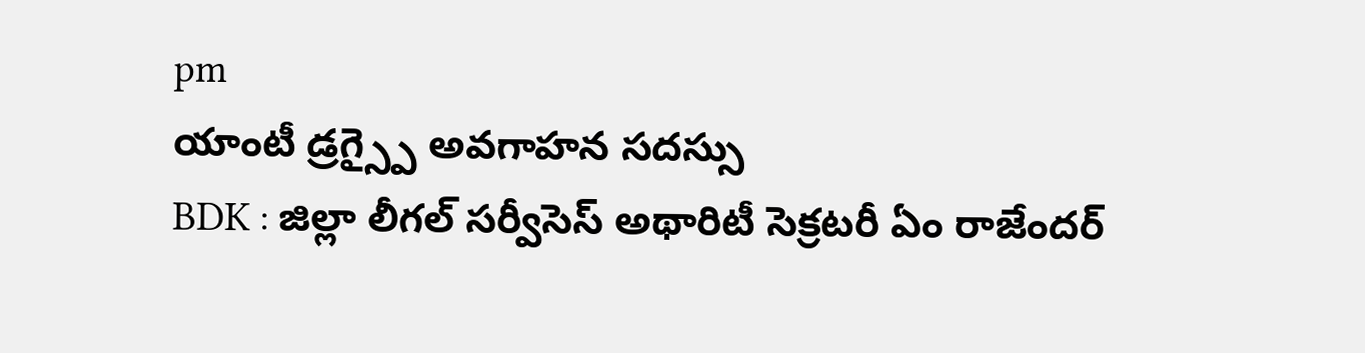pm
యాంటీ డ్రగ్స్పై అవగాహన సదస్సు
BDK : జిల్లా లీగల్ సర్వీసెస్ అథారిటీ సెక్రటరీ ఏం రాజేందర్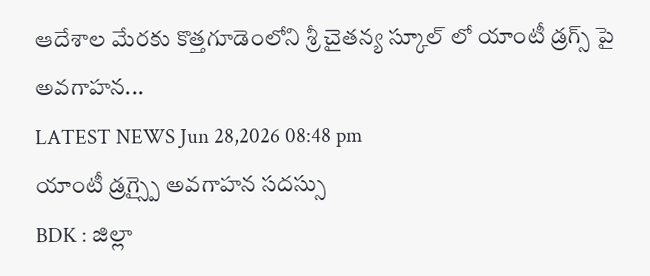ఆదేశాల మేరకు కొత్తగూడెంలోని శ్రీ చైతన్య స్కూల్ లో యాంటీ డ్రగ్స్ పై అవగాహన...
LATEST NEWS Jun 28,2026 08:48 pm
యాంటీ డ్రగ్స్పై అవగాహన సదస్సు
BDK : జిల్లా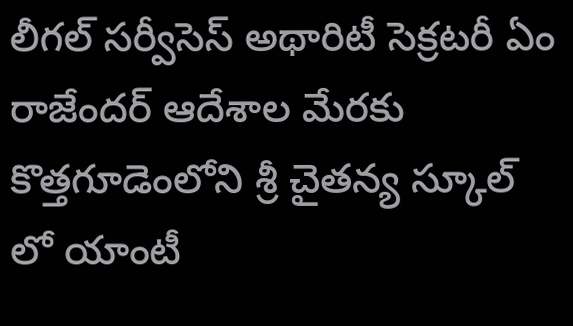లీగల్ సర్వీసెస్ అథారిటీ సెక్రటరీ ఏం రాజేందర్ ఆదేశాల మేరకు కొత్తగూడెంలోని శ్రీ చైతన్య స్కూల్ లో యాంటీ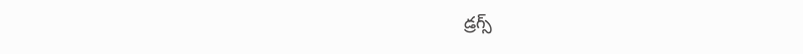డ్రగ్స్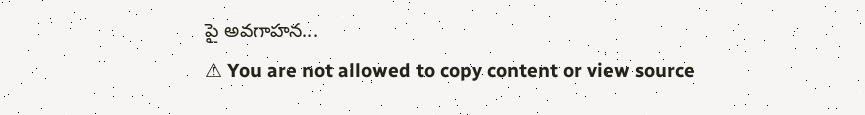పై అవగాహన...
⚠ You are not allowed to copy content or view source